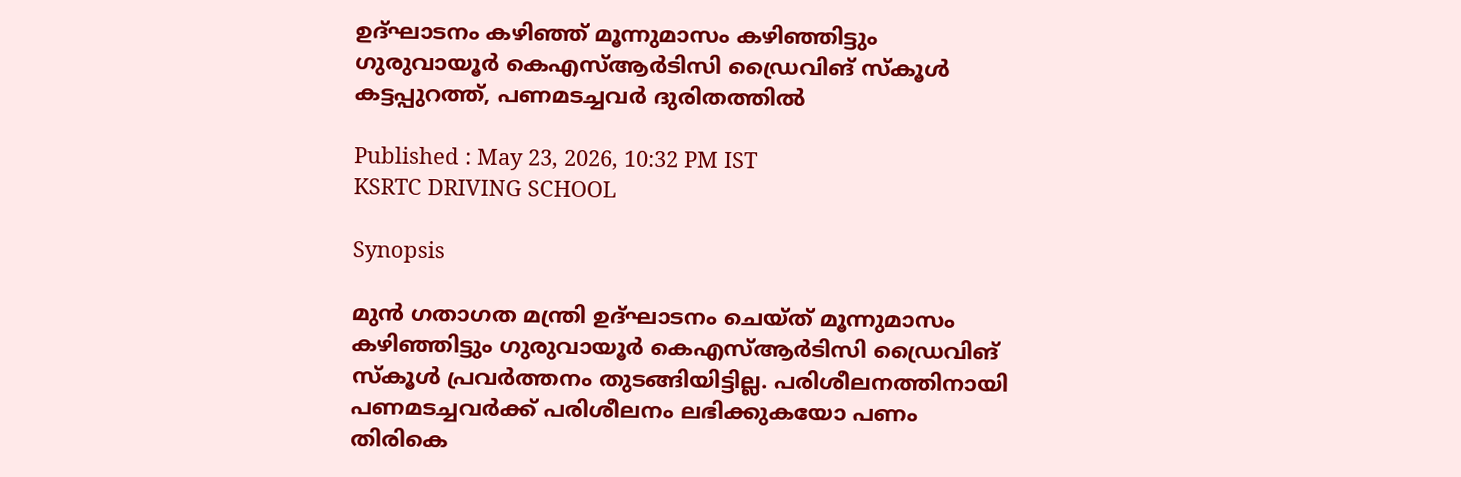ഉദ്ഘാടനം കഴിഞ്ഞ് മൂന്നുമാസം കഴിഞ്ഞിട്ടും ഗുരുവായൂര്‍ കെഎസ്ആര്‍ടിസി ഡ്രൈവിങ് സ്‌കൂള്‍ കട്ടപ്പുറത്ത്, പണമടച്ചവര്‍ ദുരിതത്തിൽ

Published : May 23, 2026, 10:32 PM IST
KSRTC DRIVING SCHOOL

Synopsis

മുന്‍ ഗതാഗത മന്ത്രി ഉദ്ഘാടനം ചെയ്ത് മൂന്നുമാസം കഴിഞ്ഞിട്ടും ഗുരുവായൂര്‍ കെഎസ്ആര്‍ടിസി ഡ്രൈവിങ് സ്‌കൂള്‍ പ്രവര്‍ത്തനം തുടങ്ങിയിട്ടില്ല. പരിശീലനത്തിനായി പണമടച്ചവര്‍ക്ക് പരിശീലനം ലഭിക്കുകയോ പണം തിരികെ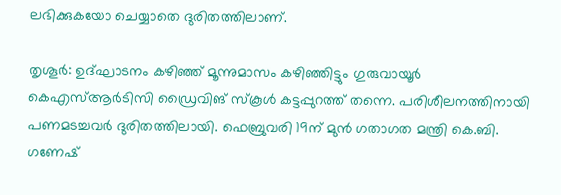ലഭിക്കുകയോ ചെയ്യാതെ ദുരിതത്തിലാണ്.

തൃശൂര്‍: ഉദ്ഘാടനം കഴിഞ്ഞ് മൂന്നുമാസം കഴിഞ്ഞിട്ടും ഗുരുവായൂര്‍ കെഎസ്ആര്‍ടിസി ഡ്രൈവിങ് സ്‌കൂള്‍ കട്ടപ്പുറത്ത് തന്നെ. പരിശീലനത്തിനായി പണമടച്ചവര്‍ ദുരിതത്തിലായി. ഫെബ്രുവരി 19ന് മുന്‍ ഗതാഗത മന്ത്രി കെ.ബി. ഗണേഷ്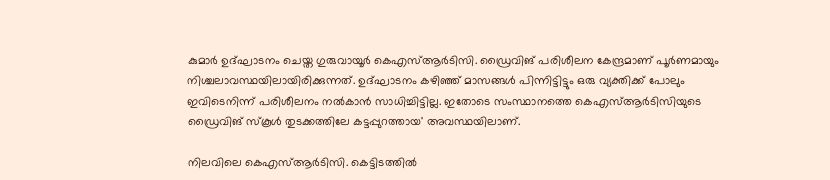കുമാര്‍ ഉദ്ഘാടനം ചെയ്ത ഗുരുവായൂര്‍ കെഎസ്ആര്‍ടിസി. ഡ്രൈവിങ് പരിശീലന കേന്ദ്രമാണ് പൂര്‍ണമായും നിശ്ചലാവസ്ഥയിലായിരിക്കുന്നത്. ഉദ്ഘാടനം കഴിഞ്ഞ് മാസങ്ങള്‍ പിന്നിട്ടിട്ടും ഒരു വ്യക്തിക്ക് പോലും ഇവിടെനിന്ന് പരിശീലനം നല്‍കാന്‍ സാധിച്ചിട്ടില്ല. ഇതോടെ സംസ്ഥാനത്തെ കെഎസ്ആര്‍ടിസിയുടെ ഡ്രൈവിങ് സ്‌കൂള്‍ തുടക്കത്തിലേ കട്ടപ്പുറത്തായ' അവസ്ഥയിലാണ്.

നിലവിലെ കെഎസ്ആര്‍ടിസി. കെട്ടിടത്തില്‍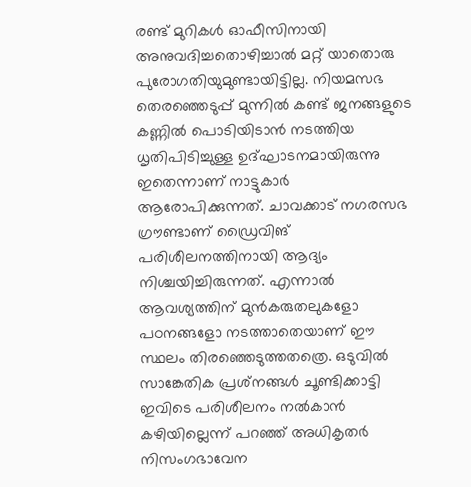രണ്ട് മുറികള്‍ ഓഫീസിനായി അനുവദിച്ചതൊഴിച്ചാല്‍ മറ്റ് യാതൊരു പുരോഗതിയുമുണ്ടായിട്ടില്ല. നിയമസഭ തെരഞ്ഞെടുപ്പ് മുന്നില്‍ കണ്ട് ജനങ്ങളുടെ കണ്ണില്‍ പൊടിയിടാന്‍ നടത്തിയ ധൃതിപിടിച്ചുള്ള ഉദ്ഘാടനമായിരുന്നു ഇതെന്നാണ് നാട്ടുകാര്‍ ആരോപിക്കുന്നത്. ചാവക്കാട് നഗരസഭ ഗ്രൗണ്ടാണ് ഡ്രൈവിങ് പരിശീലനത്തിനായി ആദ്യം നിശ്ചയിച്ചിരുന്നത്. എന്നാല്‍ ആവശ്യത്തിന് മുന്‍കരുതലുകളോ പഠനങ്ങളോ നടത്താതെയാണ് ഈ സ്ഥലം തിരഞ്ഞെടുത്തതത്രെ. ഒടുവില്‍ സാങ്കേതിക പ്രശ്‌നങ്ങള്‍ ചൂണ്ടിക്കാട്ടി ഇവിടെ പരിശീലനം നല്‍കാന്‍ കഴിയില്ലെന്ന് പറഞ്ഞ് അധികൃതര്‍ നിസംഗഭാവേന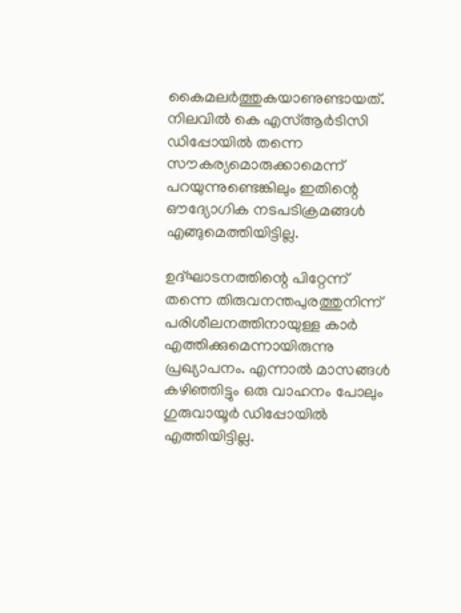കൈമലര്‍ത്തുകയാണുണ്ടായത്. നിലവില്‍ കെ എസ്ആര്‍ടിസി ഡിപ്പോയില്‍ തന്നെ സൗകര്യമൊരുക്കാമെന്ന് പറയുന്നുണ്ടെങ്കിലും ഇതിന്റെ ഔദ്യോഗിക നടപടിക്രമങ്ങള്‍ എങ്ങുമെത്തിയിട്ടില്ല.

ഉദ്ഘാടനത്തിന്റെ പിറ്റേന്ന് തന്നെ തിരുവനന്തപുരത്തുനിന്ന് പരിശീലനത്തിനായുള്ള കാര്‍ എത്തിക്കുമെന്നായിരുന്നു പ്രഖ്യാപനം. എന്നാല്‍ മാസങ്ങള്‍ കഴിഞ്ഞിട്ടും ഒരു വാഹനം പോലും ഗുരുവായൂര്‍ ഡിപ്പോയില്‍ എത്തിയിട്ടില്ല.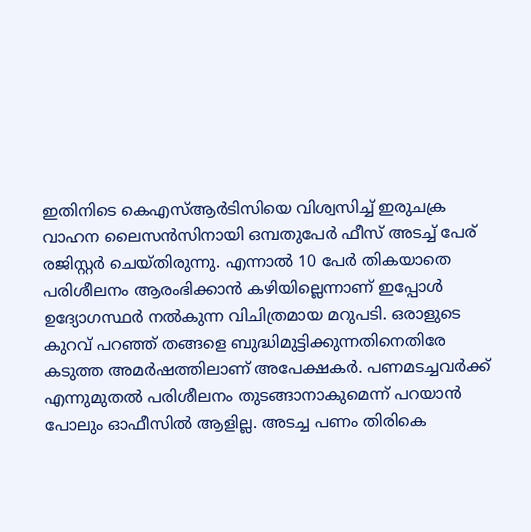ഇതിനിടെ കെഎസ്ആര്‍ടിസിയെ വിശ്വസിച്ച് ഇരുചക്ര വാഹന ലൈസന്‍സിനായി ഒമ്പതുപേര്‍ ഫീസ് അടച്ച് പേര് രജിസ്റ്റര്‍ ചെയ്തിരുന്നു. എന്നാല്‍ 10 പേര്‍ തികയാതെ പരിശീലനം ആരംഭിക്കാന്‍ കഴിയില്ലെന്നാണ് ഇപ്പോള്‍ ഉദ്യോഗസ്ഥര്‍ നല്‍കുന്ന വിചിത്രമായ മറുപടി. ഒരാളുടെ കുറവ് പറഞ്ഞ് തങ്ങളെ ബുദ്ധിമുട്ടിക്കുന്നതിനെതിരേ കടുത്ത അമര്‍ഷത്തിലാണ് അപേക്ഷകര്‍. പണമടച്ചവര്‍ക്ക് എന്നുമുതല്‍ പരിശീലനം തുടങ്ങാനാകുമെന്ന് പറയാന്‍ പോലും ഓഫീസില്‍ ആളില്ല. അടച്ച പണം തിരികെ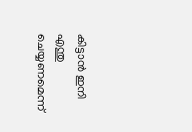കിട്ടാന്‍ ഇനി എന്തു ചെയ്യണമെന്ന്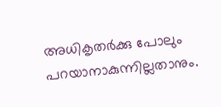അധികൃതര്‍ക്കു പോലും പറയാനാകുന്നില്ലതാനും.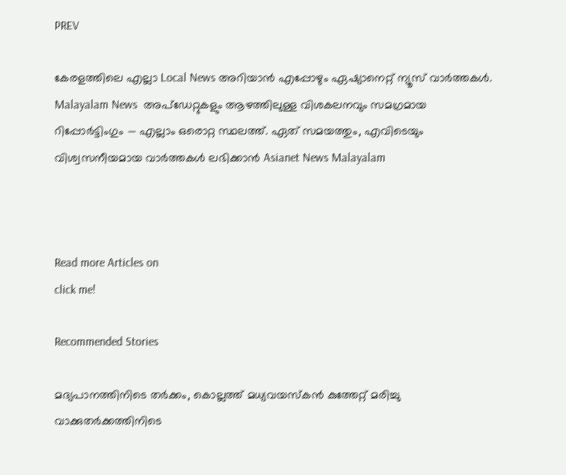PREV

കേരളത്തിലെ എല്ലാ Local News അറിയാൻ എപ്പോഴും ഏഷ്യാനെറ്റ് ന്യൂസ് വാർത്തകൾ. Malayalam News  അപ്‌ഡേറ്റുകളും ആഴത്തിലുള്ള വിശകലനവും സമഗ്രമായ റിപ്പോർട്ടിംഗും — എല്ലാം ഒരൊറ്റ സ്ഥലത്ത്. ഏത് സമയത്തും, എവിടെയും വിശ്വസനീയമായ വാർത്തകൾ ലഭിക്കാൻ Asianet News Malayalam



Read more Articles on
click me!

Recommended Stories

മദ്യപാനത്തിനിടെ തർക്കം, കൊല്ലത്ത് മധ്യവയസ്‌കന്‍ കുത്തേറ്റ് മരിച്ചു
വാക്കുതർക്കത്തിനിടെ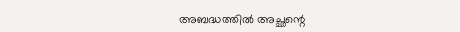അബദ്ധത്തിൽ അച്ഛന്റെ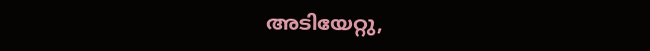അടിയേറ്റു,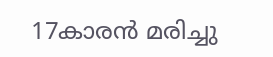17കാരൻ മരിച്ചു